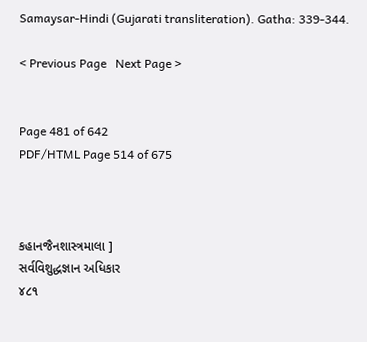Samaysar-Hindi (Gujarati transliteration). Gatha: 339-344.

< Previous Page   Next Page >


Page 481 of 642
PDF/HTML Page 514 of 675



કહાનજૈનશાસ્ત્રમાલા ]
સર્વવિશુદ્ધજ્ઞાન અધિકાર
૪૮૧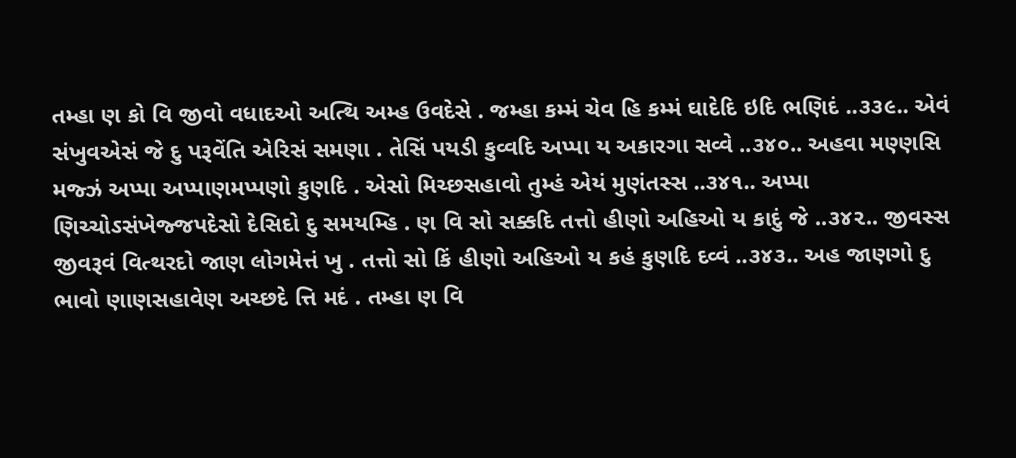તમ્હા ણ કો વિ જીવો વધાદઓ અત્થિ અમ્હ ઉવદેસે . જમ્હા કમ્મં ચેવ હિ કમ્મં ઘાદેદિ ઇદિ ભણિદં ..૩૩૯.. એવં સંખુવએસં જે દુ પરૂવેંતિ એરિસં સમણા . તેસિં પયડી કુવ્વદિ અપ્પા ય અકારગા સવ્વે ..૩૪૦.. અહવા મણ્ણસિ મજ્ઝં અપ્પા અપ્પાણમપ્પણો કુણદિ . એસો મિચ્છસહાવો તુમ્હં એયં મુણંતસ્સ ..૩૪૧.. અપ્પા ણિચ્ચોઽસંખેજ્જપદેસો દેસિદો દુ સમયમ્હિ . ણ વિ સો સક્કદિ તત્તો હીણો અહિઓ ય કાદું જે ..૩૪૨.. જીવસ્સ જીવરૂવં વિત્થરદો જાણ લોગમેત્તં ખુ . તત્તો સો કિં હીણો અહિઓ ય કહં કુણદિ દવ્વં ..૩૪૩.. અહ જાણગો દુ ભાવો ણાણસહાવેણ અચ્છદે ત્તિ મદં . તમ્હા ણ વિ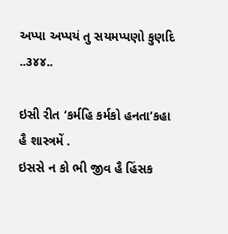અપ્પા અપ્પયં તુ સયમપ્પણો કુણદિ ..૩૪૪..

ઇસી રીત ‘કર્મહિ કર્મકો હનતા’કહા હૈ શાસ્ત્રમેં .
ઇસસે ન કો ભી જીવ હૈ હિંસક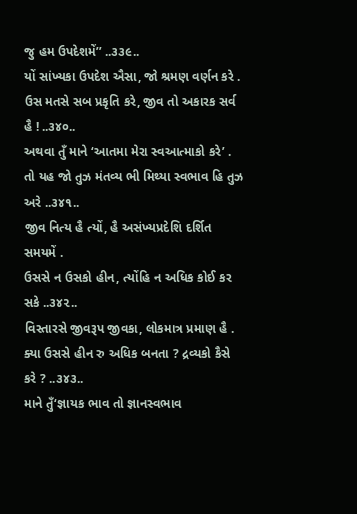જુ હમ ઉપદેશમેં’’ ..૩૩૯..
યોં સાંખ્યકા ઉપદેશ ઐસા, જો શ્રમણ વર્ણન કરે .
ઉસ મતસે સબ પ્રકૃતિ કરે, જીવ તો અકારક સર્વ હૈ ! ..૩૪૦..
અથવા તુઁ માને ‘આતમા મેરા સ્વઆત્માકો કરે’ .
તો યહ જો તુઝ મંતવ્ય ભી મિથ્યા સ્વભાવ હિ તુઝ અરે ..૩૪૧..
જીવ નિત્ય હૈ ત્યોં, હૈ અસંખ્યપ્રદેશિ દર્શિત સમયમેં .
ઉસસે ન ઉસકો હીન, ત્યોંહિ ન અધિક કોઈ કર સકે ..૩૪૨..
વિસ્તારસે જીવરૂપ જીવકા, લોકમાત્ર પ્રમાણ હૈ .
ક્યા ઉસસે હીન રુ અધિક બનતા ? દ્રવ્યકો કૈસે કરે ? ..૩૪૩..
માને તુઁ‘જ્ઞાયક ભાવ તો જ્ઞાનસ્વભાવ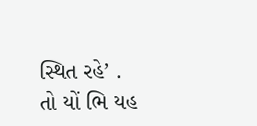સ્થિત રહે’ .
તો યોં ભિ યહ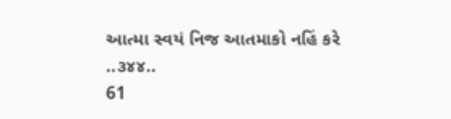આત્મા સ્વયં નિજ આતમાકો નહિં કરે ..૩૪૪..
61